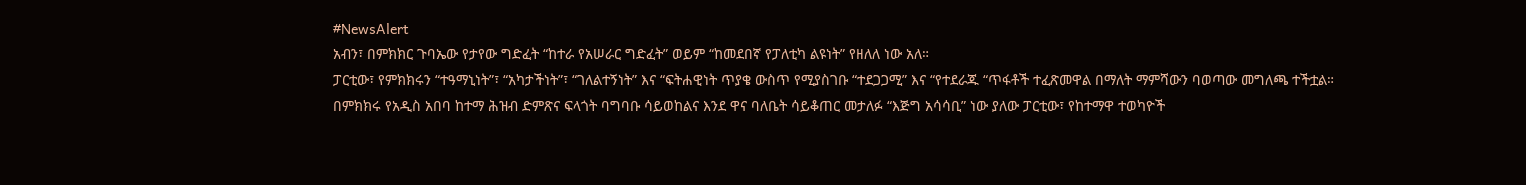#NewsAlert
አብን፣ በምክክር ጉባኤው የታየው ግድፈት “ከተራ የአሠራር ግድፈት” ወይም “ከመደበኛ የፓለቲካ ልዩነት” የዘለለ ነው አለ።
ፓርቲው፣ የምክክሩን “ተዓማኒነት”፣ “አካታችነት”፣ “ገለልተኝነት” እና “ፍትሐዊነት ጥያቄ ውስጥ የሚያስገቡ “ተደጋጋሚ” እና “የተደራጁ “ጥፋቶች ተፈጽመዋል በማለት ማምሻውን ባወጣው መግለጫ ተችቷል።
በምክክሩ የአዲስ አበባ ከተማ ሕዝብ ድምጽና ፍላጎት ባግባቡ ሳይወከልና እንደ ዋና ባለቤት ሳይቆጠር መታለፉ “እጅግ አሳሳቢ” ነው ያለው ፓርቲው፣ የከተማዋ ተወካዮች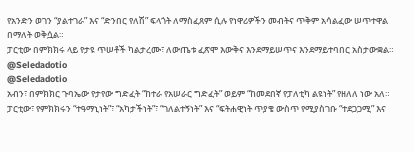የአንድን ወገን “ያልተገራ” እና “ድንበር የለሽ” ፍላጎት ለማስፈጸም ሲሉ የነዋሪዎችን መብትና ጥቅም አሳልፈው ሠጥተዋል በማለት ወቅሷል።
ፓርቲው በምክክሩ ላይ የታዩ ጥሠቶች ካልታረሙ፣ ለውጤቱ ፈጽሞ እውቅና እንደማይሠጥና እንደማይተባበር አስታውቋል።
@Seledadotio
@Seledadotio
አብን፣ በምክክር ጉባኤው የታየው ግድፈት “ከተራ የአሠራር ግድፈት” ወይም “ከመደበኛ የፓለቲካ ልዩነት” የዘለለ ነው አለ።
ፓርቲው፣ የምክክሩን “ተዓማኒነት”፣ “አካታችነት”፣ “ገለልተኝነት” እና “ፍትሐዊነት ጥያቄ ውስጥ የሚያስገቡ “ተደጋጋሚ” እና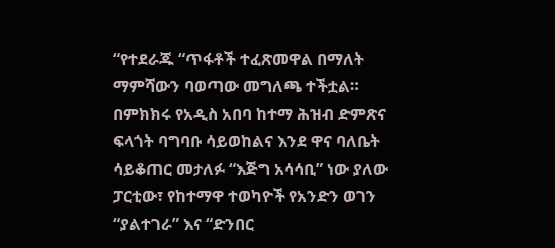“የተደራጁ “ጥፋቶች ተፈጽመዋል በማለት ማምሻውን ባወጣው መግለጫ ተችቷል።
በምክክሩ የአዲስ አበባ ከተማ ሕዝብ ድምጽና ፍላጎት ባግባቡ ሳይወከልና እንደ ዋና ባለቤት ሳይቆጠር መታለፉ “እጅግ አሳሳቢ” ነው ያለው ፓርቲው፣ የከተማዋ ተወካዮች የአንድን ወገን “ያልተገራ” እና “ድንበር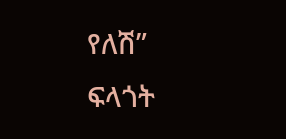የለሽ” ፍላጎት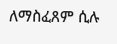ለማስፈጸም ሲሉ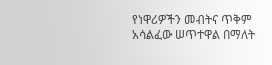የነዋሪዎችን መብትና ጥቅም አሳልፈው ሠጥተዋል በማለት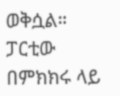ወቅሷል።
ፓርቲው በምክክሩ ላይ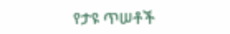የታዩ ጥሠቶች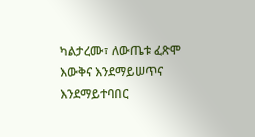ካልታረሙ፣ ለውጤቱ ፈጽሞ እውቅና እንደማይሠጥና እንደማይተባበር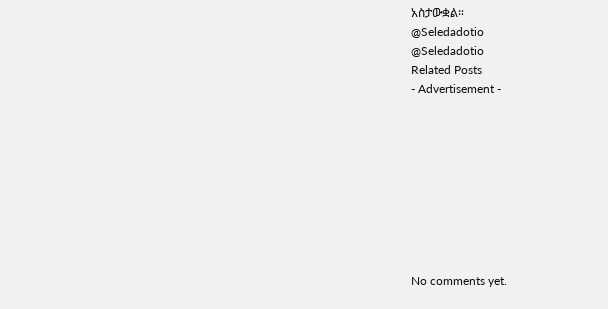አስታውቋል።
@Seledadotio
@Seledadotio
Related Posts
- Advertisement -









No comments yet.